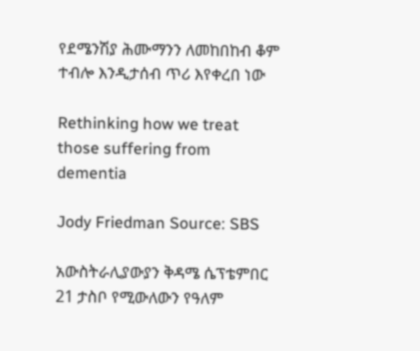የደሜንሽያ ሕሙማንን ለመከበከብ ቆም ተብሎ እንዲታሰብ ጥሪ እየቀረበ ነው

Rethinking how we treat those suffering from dementia

Jody Friedman Source: SBS

አውስትራሊያውያን ቅዳሜ ሴፕቴምበር 21 ታስቦ የሚውለውን የዓለም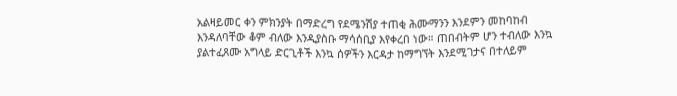አልዛይመር ቀን ምክንያት በማድረግ የደሜንሽያ ተጠቂ ሕሙማንን እንደምን መከባከብ እንዳለባቸው ቆም ብለው እንዲያስቡ ማሳሰቢያ እየቀረበ ነው። ጠበብትም ሆን ተብለው እንኳ ያልተፈጸሙ አግላይ ድርጊቶች እንኳ ሰዎችን እርዳታ ከማግኘት እንደሚገታና በተለይም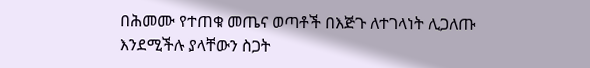በሕመሙ የተጠቁ መጤና ወጣቶች በእጅጉ ለተገላነት ሊጋለጡ እንደሚችሉ ያላቸውን ስጋት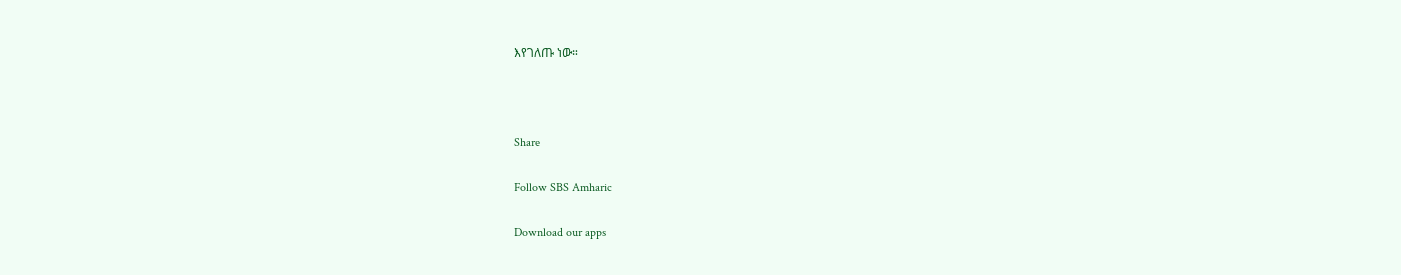እየገለጡ ነው።



Share

Follow SBS Amharic

Download our apps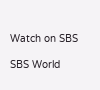Watch on SBS

SBS World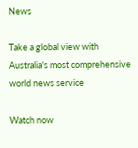News

Take a global view with Australia's most comprehensive world news service

Watch now